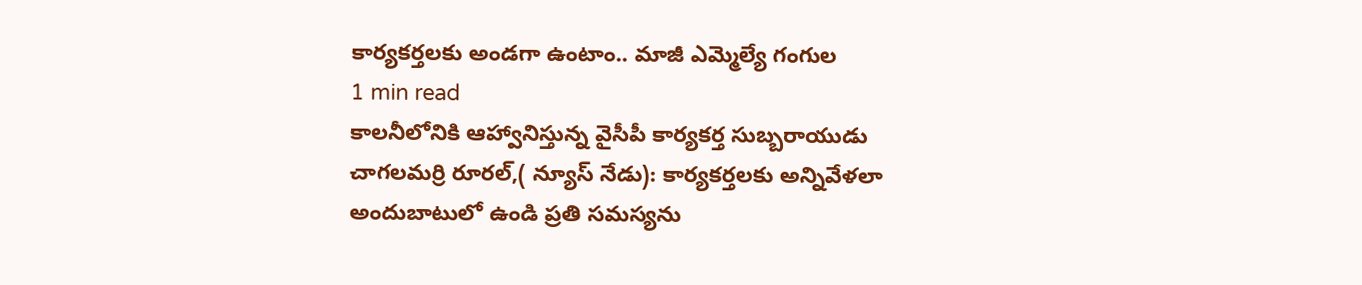కార్యకర్తలకు అండగా ఉంటాం.. మాజీ ఎమ్మెల్యే గంగుల
1 min read
కాలనీలోనికి ఆహ్వానిస్తున్న వైసీపీ కార్యకర్త సుబ్బరాయుడు
చాగలమర్రి రూరల్,( న్యూస్ నేడు): కార్యకర్తలకు అన్నివేళలా అందుబాటులో ఉండి ప్రతి సమస్యను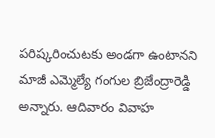పరిష్కరించుటకు అండగా ఉంటానని మాజీ ఎమ్మెల్యే గంగుల బ్రిజేంద్రారెడ్డి అన్నారు. ఆదివారం వివాహ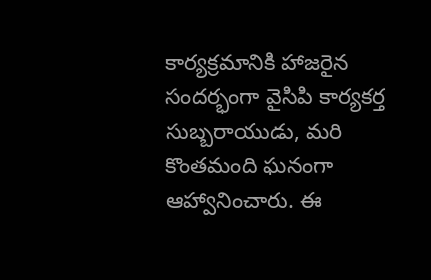కార్యక్రమానికి హాజరైన సందర్భంగా వైసిపి కార్యకర్త సుబ్బరాయుడు, మరి కొంతమంది ఘనంగా ఆహ్వానించారు. ఈ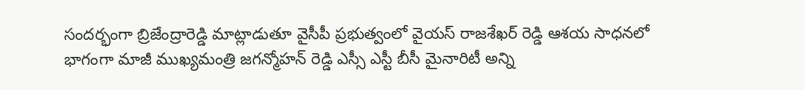సందర్భంగా బ్రిజేంద్రారెడ్డి మాట్లాడుతూ వైసీపీ ప్రభుత్వంలో వైయస్ రాజశేఖర్ రెడ్డి ఆశయ సాధనలో భాగంగా మాజీ ముఖ్యమంత్రి జగన్మోహన్ రెడ్డి ఎస్సీ ఎస్టీ బీసీ మైనారిటీ అన్ని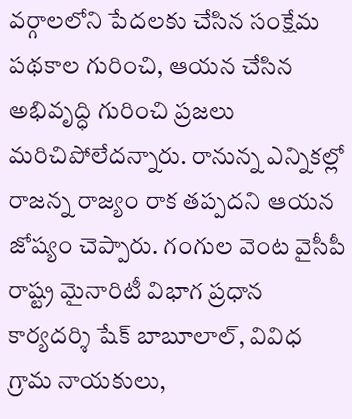వర్గాలలోని పేదలకు చేసిన సంక్షేమ పథకాల గురించి, ఆయన చేసిన అభివృద్ధి గురించి ప్రజలు మరిచిపోలేదన్నారు. రానున్న ఎన్నికల్లో రాజన్న రాజ్యం రాక తప్పదని ఆయన జోష్యం చెప్పారు. గంగుల వెంట వైసీపీ రాష్ట్ర మైనారిటీ విభాగ ప్రధాన కార్యదర్శి షేక్ బాబూలాల్, వివిధ గ్రామ నాయకులు,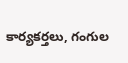కార్యకర్తలు, గంగుల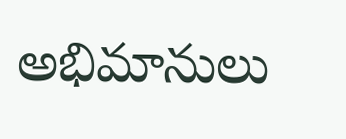అభిమానులు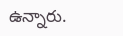ఉన్నారు.